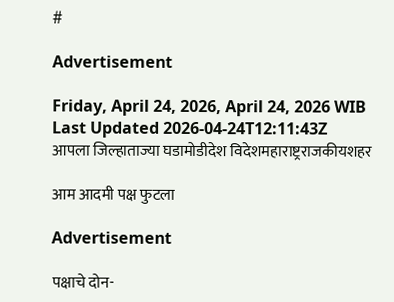#

Advertisement

Friday, April 24, 2026, April 24, 2026 WIB
Last Updated 2026-04-24T12:11:43Z
आपला जिल्हाताज्या घडामोडीदेश विदेशमहाराष्ट्रराजकीयशहर

आम आदमी पक्ष फुटला

Advertisement

पक्षाचे दोन-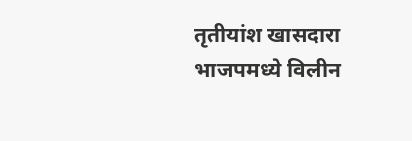तृतीयांश खासदारा भाजपमध्ये विलीन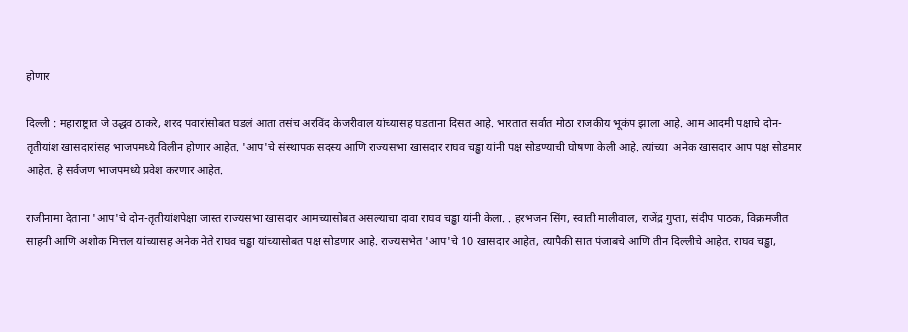होणार

दिल्ली : महाराष्ट्रात जे उद्धव ठाकरे, शरद पवारांसोबत घडलं आता तसंच अरविंद केजरीवाल यांच्यासह घडताना दिसत आहे. भारतात सर्वात मोठा राजकीय भूकंप झाला आहे. आम आदमी पक्षाचे दोन-तृतीयांश खासदारांसह भाजपमध्ये विलीन होणार आहेत. 'आप'चे संस्थापक सदस्य आणि राज्यसभा खासदार राघव चड्ढा यांनी पक्ष सोडण्याची घोषणा केली आहे. त्यांच्या  अनेक खासदार आप पक्ष सोडमार आहेत. हे सर्वजण भाजपमध्ये प्रवेश करणार आहेत.

राजीनामा देताना 'आप'चे दोन-तृतीयांशपेक्षा जास्त राज्यसभा खासदार आमच्यासोबत असल्याचा दावा राघव चड्ढा यांनी केला. . हरभजन सिंग, स्वाती मालीवाल, राजेंद्र गुप्ता, संदीप पाठक, विक्रमजीत साहनी आणि अशोक मित्तल यांच्यासह अनेक नेते राघव चड्ढा यांच्यासोबत पक्ष सोडणार आहे. राज्यसभेत 'आप'चे 10 खासदार आहेत, त्यापैकी सात पंजाबचे आणि तीन दिल्लीचे आहेत. राघव चड्ढा,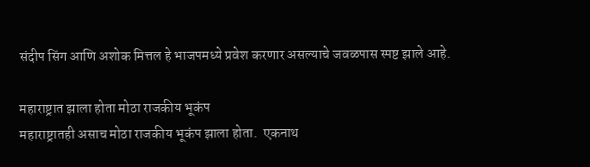संदीप सिंग आणि अशोक मित्तल हे भाजपमध्ये प्रवेश करणार असल्याचे जवळपास स्पष्ट झाले आहे.

महाराष्ट्रात झाला होता मोठा राजकीय भूकंप
महाराष्ट्रातही असाच मोठा राजकीय भूकंप झाला होता.  एकनाथ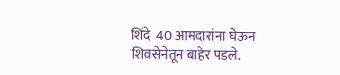शिंदे  40 आमदारांना घेऊन शिवसेनेतून बाहेर पडले.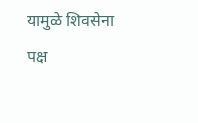यामुळे शिवसेना पक्ष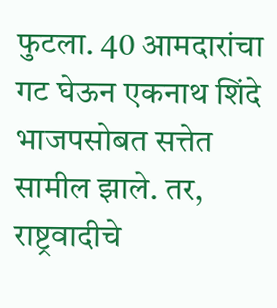फुटला. 40 आमदारांचा गट घेऊन एकनाथ शिंदे भाजपसोबत सत्तेत सामील झाले. तर, राष्ट्रवादीचे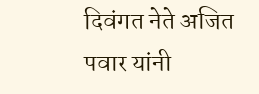दिवंगत नेते अजित पवार यांनी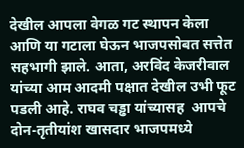देखील आपला वेगळ गट स्थापन केला आणि या गटाला घेऊन भाजपसोबत सत्तेत सहभागी झाले. आता, अरविंद केजरीवाल यांच्या आम आदमी पक्षात देखील उभी फूट पडली आहे. राघव चड्ढा यांच्यासह  आपचे दोन-तृतीयांश खासदार भाजपमध्ये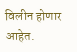विलीन होणार आहेत.